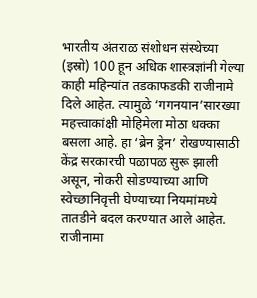भारतीय अंतराळ संशोधन संस्थेच्या (इस्रो) 100 हून अधिक शास्त्रज्ञांनी गेल्या काही महिन्यांत तडकाफडकी राजीनामे दिले आहेत. त्यामुळे ‘गगनयान’सारख्या महत्त्वाकांक्षी मोहिमेला मोठा धक्का बसला आहे. हा ‘ब्रेन ड्रेन’ रोखण्यासाठी केंद्र सरकारची पळापळ सुरू झाली असून, नोकरी सोडण्याच्या आणि स्वेच्छानिवृत्ती घेण्याच्या नियमांमध्ये तातडीने बदल करण्यात आले आहेत.
राजीनामा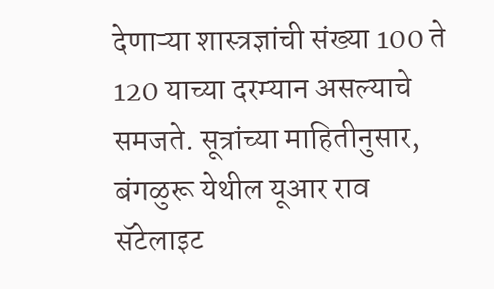देणाऱ्या शास्त्रज्ञांची संख्या 100 ते 120 याच्या दरम्यान असल्याचे समजते. सूत्रांच्या माहितीनुसार, बंगळुरू येथील यूआर राव सॅटेलाइट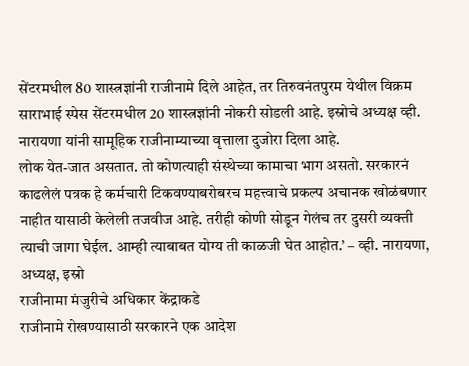सेंटरमधील 80 शास्त्रज्ञांनी राजीनामे दिले आहेत, तर तिरुवनंतपुरम येथील विक्रम साराभाई स्पेस सेंटरमधील 20 शास्त्रज्ञांनी नोकरी सोडली आहे. इस्रोचे अध्यक्ष व्ही. नारायणा यांनी सामूहिक राजीनाम्याच्या वृत्ताला दुजोरा दिला आहे.
लोक येत-जात असतात. तो कोणत्याही संस्थेच्या कामाचा भाग असतो. सरकारनं काढलेलं पत्रक हे कर्मचारी टिकवण्याबरोबरच महत्त्वाचे प्रकल्प अचानक खोळंबणार नाहीत यासाठी केलेली तजवीज आहे. तरीही कोणी सोडून गेलंच तर दुसरी व्यक्ती त्याची जागा घेईल. आम्ही त्याबाबत योग्य ती काळजी घेत आहोत.’ – व्ही. नारायणा, अध्यक्ष, इस्रो
राजीनामा मंजुरीचे अधिकार केंद्राकडे
राजीनामे रोखण्यासाठी सरकारने एक आदेश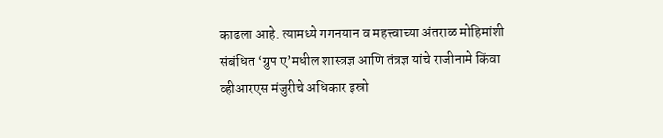काढला आहे. त्यामध्ये गगनयान व महत्त्वाच्या अंतराळ मोहिमांशी संबंधित ‘ग्रुप ए’मधील शास्त्रज्ञ आणि तंत्रज्ञ यांचे राजीनामे किंवा व्हीआरएस मंजुरीचे अधिकार इस्रो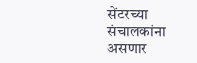सेंटरच्या संचालकांना असणार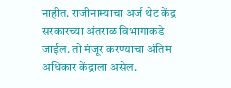नाहीत. राजीनाम्याचा अर्ज थेट केंद्र सरकारच्या अंतराळ विभागाकडे जाईल. तो मंजूर करण्याचा अंतिम अधिकार केंद्राला असेल.